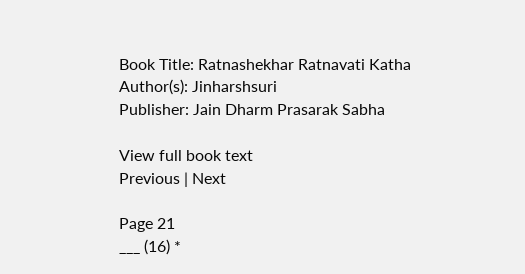Book Title: Ratnashekhar Ratnavati Katha
Author(s): Jinharshsuri
Publisher: Jain Dharm Prasarak Sabha

View full book text
Previous | Next

Page 21
___ (16) *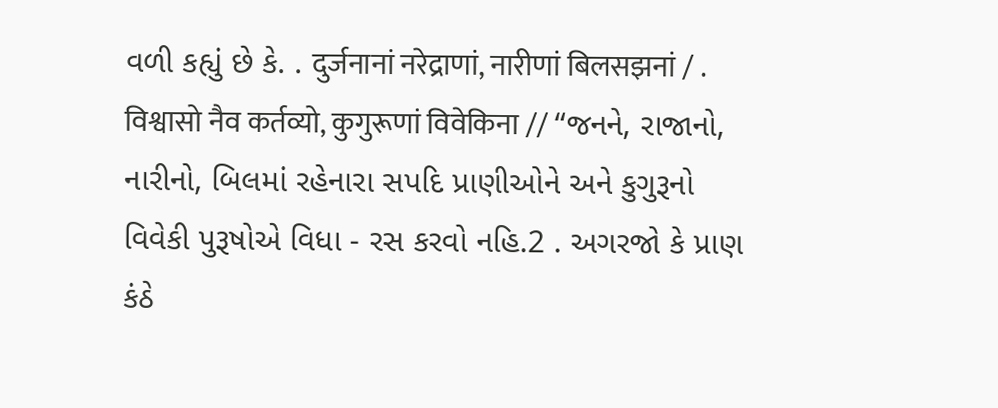વળી કહ્યું છે કે. . दुर्जनानां नरेद्राणां, नारीणां बिलसझनां / . विश्वासो नैव कर्तव्यो, कुगुरूणां विवेकिना // “જનને, રાજાનો, નારીનો, બિલમાં રહેનારા સપદિ પ્રાણીઓને અને કુગુરૂનો વિવેકી પુરૂષોએ વિધા - રસ કરવો નહિ.2 . અગરજો કે પ્રાણ કંઠે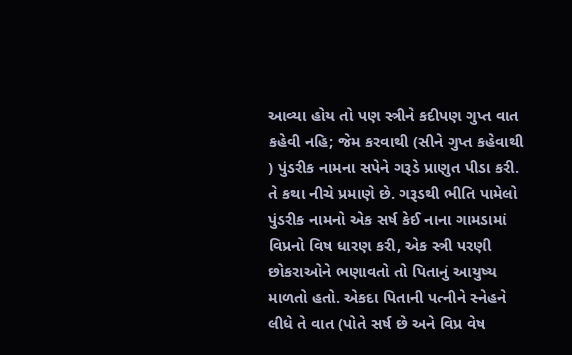આવ્યા હોય તો પણ સ્ત્રીને કદીપણ ગુપ્ત વાત કહેવી નહિ; જેમ કરવાથી (સીને ગુપ્ત કહેવાથી ) પુંડરીક નામના સપેને ગરૂડે પ્રાણુત પીડા કરી. તે કથા નીચે પ્રમાણે છે. ગરૂડથી ભીતિ પામેલો પુંડરીક નામનો એક સર્ષ કેઈ નાના ગામડામાં વિપ્રનો વિષ ધારણ કરી, એક સ્ત્રી પરણી છોકરાઓને ભણાવતો તો પિતાનું આયુષ્ય માળતો હતો. એકદા પિતાની પત્નીને સ્નેહને લીધે તે વાત (પોતે સર્ષ છે અને વિપ્ર વેષ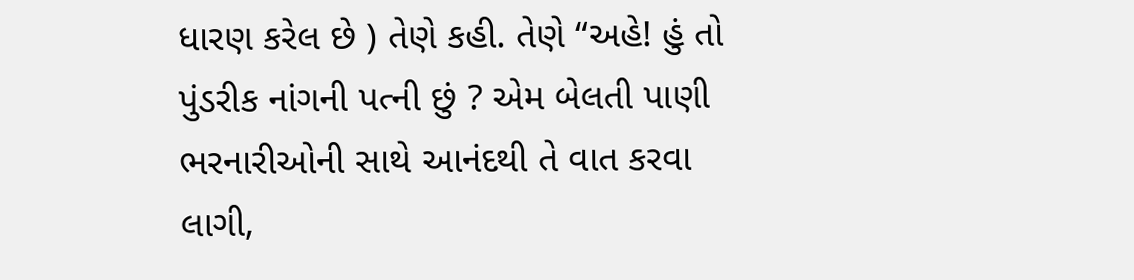ધારણ કરેલ છે ) તેણે કહી. તેણે “અહે! હું તો પુંડરીક નાંગની પત્ની છું ? એમ બેલતી પાણી ભરનારીઓની સાથે આનંદથી તે વાત કરવા લાગી,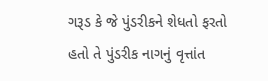ગરૂડ કે જે પુંડરીકને શેધતો ફરતો હતો તે પુંડરીક નાગનું વૃત્તાંત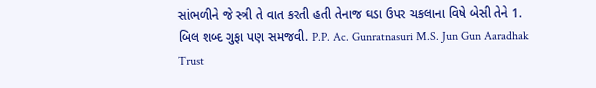સાંભળીને જે સ્ત્રી તે વાત કરતી હતી તેનાજ ઘડા ઉપર ચકલાના વિષે બેસી તેને 1. બિલ શબ્દ ગુફા પણ સમજવી. P.P. Ac. Gunratnasuri M.S. Jun Gun Aaradhak Trust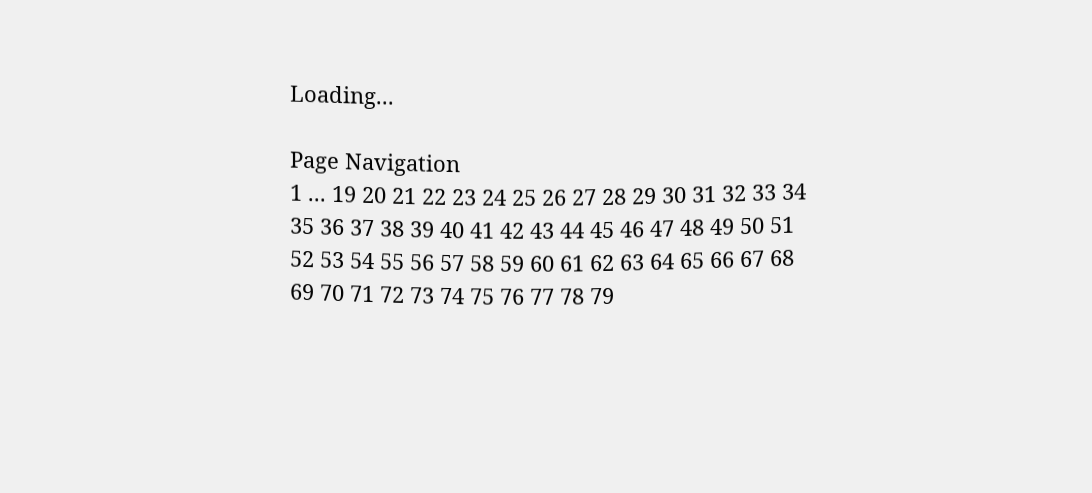Loading...

Page Navigation
1 ... 19 20 21 22 23 24 25 26 27 28 29 30 31 32 33 34 35 36 37 38 39 40 41 42 43 44 45 46 47 48 49 50 51 52 53 54 55 56 57 58 59 60 61 62 63 64 65 66 67 68 69 70 71 72 73 74 75 76 77 78 79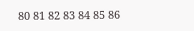80 81 82 83 84 85 86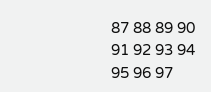87 88 89 90 91 92 93 94 95 96 97